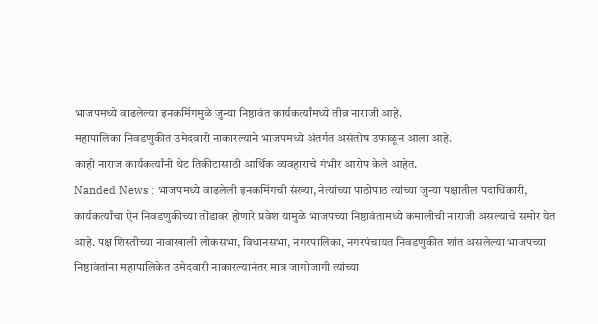भाजपमध्ये वाढलेल्या इनकमिंगमुळे जुन्या निष्ठावंत कार्यकर्त्यांमध्ये तीव्र नाराजी आहे.
महापालिका निवडणुकीत उमेदवारी नाकारल्याने भाजपमध्ये अंतर्गत असंतोष उफाळून आला आहे.
काही नाराज कार्यकर्त्यांनी थेट तिकीटासाठी आर्थिक व्यवहाराचे गंभीर आरोप केले आहेत.
Nanded News : भाजपमध्ये वाढलेली इनकमिंगची संख्या, नेत्यांच्या पाठोपाठ त्यांच्या जुन्या पक्षातील पदाधिकारी, कार्यकर्त्यांचा ऐन निवडणुकीच्या तोंडावर होणारे प्रवेश यामुळे भाजपच्या निष्ठावंतामध्ये कमालीची नाराजी असल्याचे समोर येत आहे. पक्ष शिस्तीच्या नावाखाली लोकसभा, विधानसभा, नगरपालिका, नगरपंचायत निवडणुकीत शांत असलेल्या भाजपच्या निष्ठावंतांना महापालिकेत उमेदवारी नाकारल्यानंतर मात्र जागोजागी त्यांच्या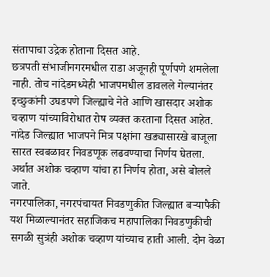संतापाचा उद्रेक होताना दिसत आहे.
छत्रपती संभाजीनगरमधील राडा अजूनही पूर्णपणे शमलेला नाही. तोच नांदेडमध्येही भाजपमधील डावलले गेल्यानंतर इच्छुकांनी उघडपणे जिल्ह्याचे नेते आणि खासदार अशोक चव्हाण यांच्याविरोधात रोष व्यक्त करताना दिसत आहेत. नांदेड जिल्ह्यात भाजपने मित्र पक्षांना खड्यासारखे बाजूला सारत स्वबळावर निवडणूक लढवण्याचा निर्णय घेतला. अर्थात अशोक चव्हाण यांचा हा निर्णय होता, असे बोलले जाते.
नगरपालिका, नगरपंचायत निवडणुकीत जिल्ह्यात बऱ्यापैकी यश मिळाल्यानंतर सहाजिकच महापालिका निवडणुकीची सगळी सुत्रंही अशोक चव्हाण यांच्याच हाती आली. दोन वेळा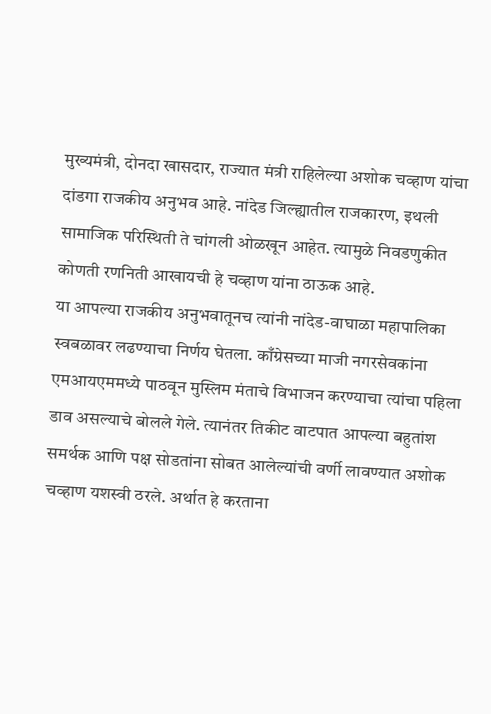मुख्यमंत्री, दोनदा खासदार, राज्यात मंत्री राहिलेल्या अशोक चव्हाण यांचा दांडगा राजकीय अनुभव आहे. नांदेड जिल्ह्यातील राजकारण, इथली सामाजिक परिस्थिती ते चांगली ओळखून आहेत. त्यामुळे निवडणुकीत कोणती रणनिती आखायची हे चव्हाण यांना ठाऊक आहे.
या आपल्या राजकीय अनुभवातूनच त्यांनी नांदेड-वाघाळा महापालिका स्वबळावर लढण्याचा निर्णय घेतला. काँग्रेसच्या माजी नगरसेवकांना एमआयएममध्ये पाठवून मुस्लिम मंताचे विभाजन करण्याचा त्यांचा पहिला डाव असल्याचे बोलले गेले. त्यानंतर तिकीट वाटपात आपल्या बहुतांश समर्थक आणि पक्ष सोडतांना सोबत आलेल्यांची वर्णी लावण्यात अशोक चव्हाण यशस्वी ठरले. अर्थात हे करताना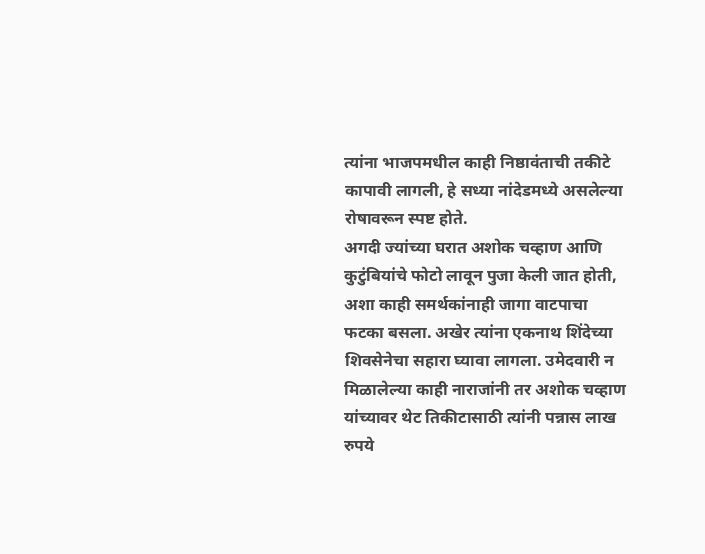त्यांना भाजपमधील काही निष्ठावंताची तकीटे कापावी लागली, हे सध्या नांदेडमध्ये असलेल्या रोषावरून स्पष्ट होते.
अगदी ज्यांच्या घरात अशोक चव्हाण आणि कुटुंबियांचे फोटो लावून पुजा केली जात होती, अशा काही समर्थकांनाही जागा वाटपाचा फटका बसला. अखेर त्यांना एकनाथ शिंदेच्या शिवसेनेचा सहारा घ्यावा लागला. उमेदवारी न मिळालेल्या काही नाराजांनी तर अशोक चव्हाण यांच्यावर थेट तिकीटासाठी त्यांनी पन्नास लाख रुपये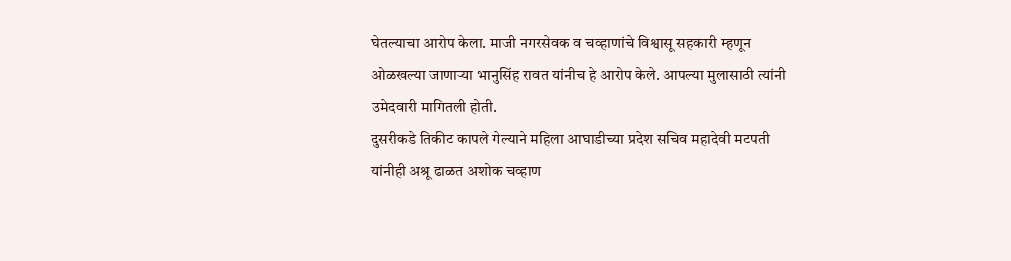घेतल्याचा आरोप केला. माजी नगरसेवक व चव्हाणांचे विश्वासू सहकारी म्हणून ओळखल्या जाणाऱ्या भानुसिंह रावत यांनीच हे आरोप केले. आपल्या मुलासाठी त्यांनी उमेदवारी मागितली होती.
दुसरीकडे तिकीट कापले गेल्याने महिला आघाडीच्या प्रदेश सचिव महादेवी मटपती यांनीही अश्रू ढाळत अशोक चव्हाण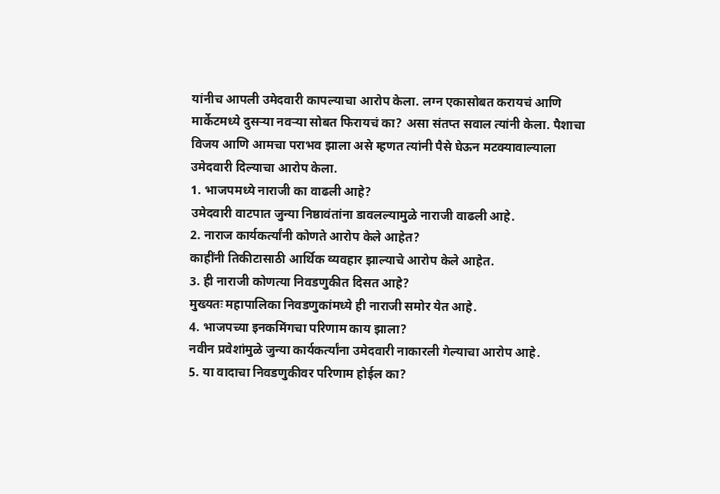यांनीच आपली उमेदवारी कापल्याचा आरोप केला. लग्न एकासोबत करायचं आणि मार्केटमध्ये दुसऱ्या नवऱ्या सोबत फिरायचं का? असा संतप्त सवाल त्यांनी केला. पैशाचा विजय आणि आमचा पराभव झाला असे म्हणत त्यांनी पैसे घेऊन मटक्यावाल्याला उमेदवारी दिल्याचा आरोप केला.
1. भाजपमध्ये नाराजी का वाढली आहे?
उमेदवारी वाटपात जुन्या निष्ठावंतांना डावलल्यामुळे नाराजी वाढली आहे.
2. नाराज कार्यकर्त्यांनी कोणते आरोप केले आहेत?
काहींनी तिकीटासाठी आर्थिक व्यवहार झाल्याचे आरोप केले आहेत.
3. ही नाराजी कोणत्या निवडणुकीत दिसत आहे?
मुख्यतः महापालिका निवडणुकांमध्ये ही नाराजी समोर येत आहे.
4. भाजपच्या इनकमिंगचा परिणाम काय झाला?
नवीन प्रवेशांमुळे जुन्या कार्यकर्त्यांना उमेदवारी नाकारली गेल्याचा आरोप आहे.
5. या वादाचा निवडणुकीवर परिणाम होईल का?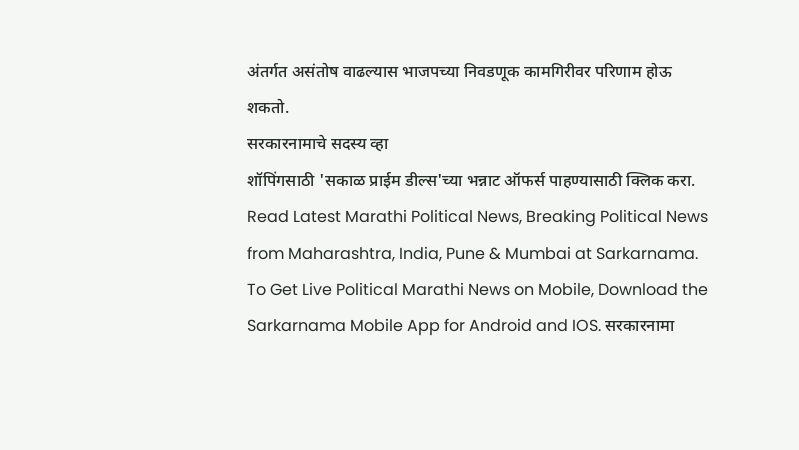अंतर्गत असंतोष वाढल्यास भाजपच्या निवडणूक कामगिरीवर परिणाम होऊ शकतो.
सरकारनामाचे सदस्य व्हा
शॉपिंगसाठी 'सकाळ प्राईम डील्स'च्या भन्नाट ऑफर्स पाहण्यासाठी क्लिक करा.
Read Latest Marathi Political News, Breaking Political News from Maharashtra, India, Pune & Mumbai at Sarkarnama. To Get Live Political Marathi News on Mobile, Download the Sarkarnama Mobile App for Android and IOS. सरकारनामा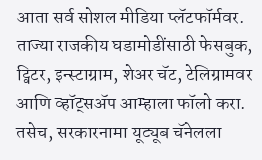आता सर्व सोशल मीडिया प्लॅटफॉर्मवर. ताज्या राजकीय घडामोडींसाठी फेसबुक, ट्विटर, इन्स्टाग्राम, शेअर चॅट, टेलिग्रामवर आणि व्हॉट्सॲप आम्हाला फॉलो करा. तसेच, सरकारनामा यूट्यूब चॅनेलला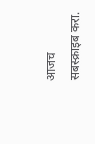आजच सबस्क्राइब करा.